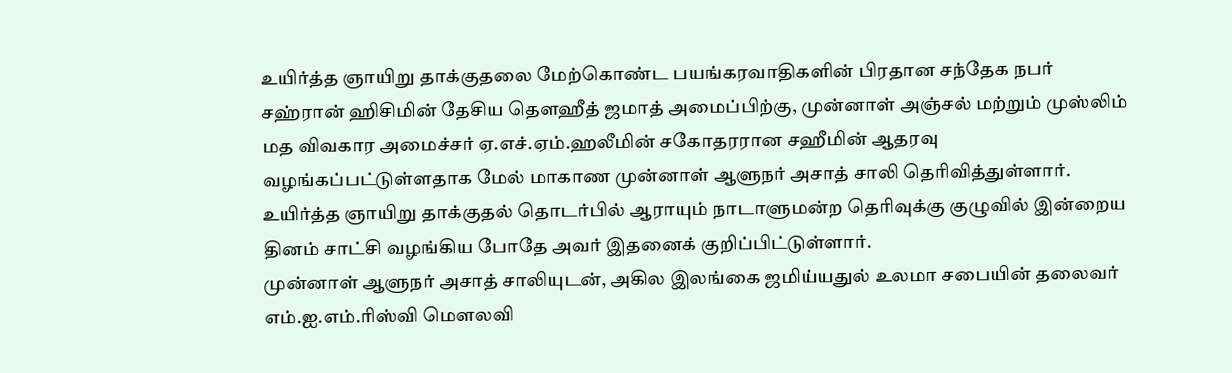உயிர்த்த ஞாயிறு தாக்குதலை மேற்கொண்ட பயங்கரவாதிகளின் பிரதான சந்தேக நபர் சஹ்ரான் ஹிசிமின் தேசிய தௌஹீத் ஜமாத் அமைப்பிற்கு, முன்னாள் அஞ்சல் மற்றும் முஸ்லிம் மத விவகார அமைச்சர் ஏ.எச்.ஏம்.ஹலீமின் சகோதரரான சஹீமின் ஆதரவு வழங்கப்பட்டுள்ளதாக மேல் மாகாண முன்னாள் ஆளுநர் அசாத் சாலி தெரிவித்துள்ளார்.
உயிர்த்த ஞாயிறு தாக்குதல் தொடர்பில் ஆராயும் நாடாளுமன்ற தெரிவுக்கு குழுவில் இன்றைய தினம் சாட்சி வழங்கிய போதே அவர் இதனைக் குறிப்பிட்டுள்ளார்.
முன்னாள் ஆளுநர் அசாத் சாலியுடன், அகில இலங்கை ஜமிய்யதுல் உலமா சபையின் தலைவர் எம்.ஐ.எம்.ரிஸ்வி மௌலவி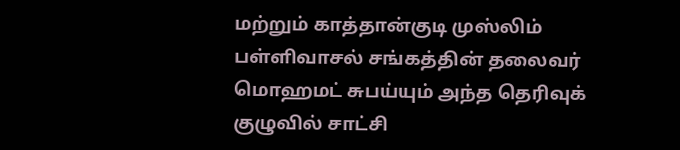மற்றும் காத்தான்குடி முஸ்லிம் பள்ளிவாசல் சங்கத்தின் தலைவர் மொஹமட் சுபய்யும் அந்த தெரிவுக் குழுவில் சாட்சி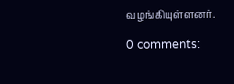வழங்கியுள்ளனர்.

0 comments: